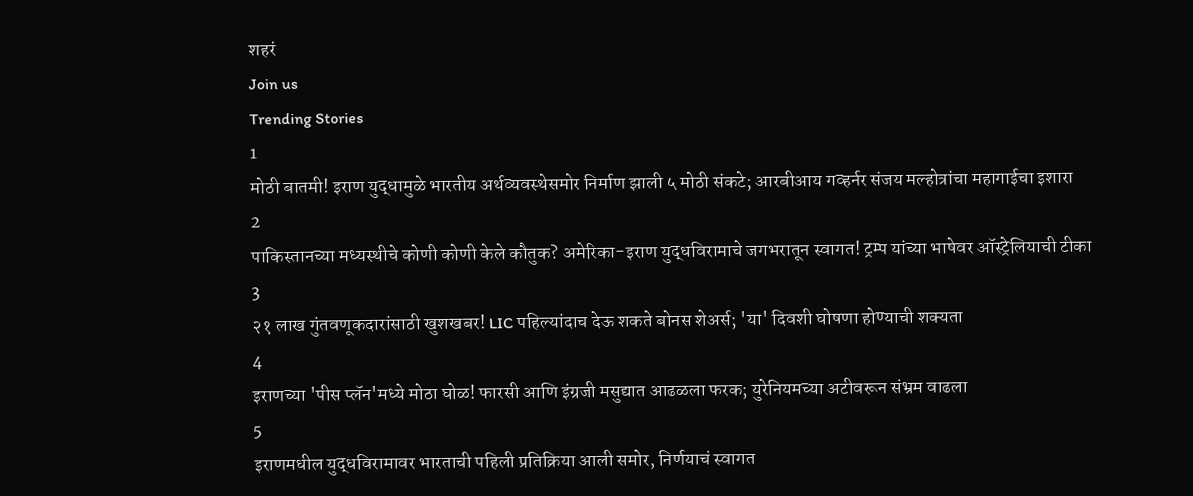शहरं
Join us
Trending Stories
1
मोठी बातमी! इराण युद्धामुळे भारतीय अर्थव्यवस्थेसमोर निर्माण झाली ५ मोठी संकटे; आरबीआय गव्हर्नर संजय मल्होत्रांचा महागाईचा इशारा
2
पाकिस्तानच्या मध्यस्थीचे कोणी कोणी केले कौतुक? अमेरिका-इराण युद्धविरामाचे जगभरातून स्वागत! ट्रम्प यांच्या भाषेवर ऑस्ट्रेलियाची टीका
3
२१ लाख गुंतवणूकदारांसाठी खुशखबर! LIC पहिल्यांदाच देऊ शकते बोनस शेअर्स; 'या' दिवशी घोषणा होण्याची शक्यता
4
इराणच्या 'पीस प्लॅन'मध्ये मोठा घोळ! फारसी आणि इंग्रजी मसुद्यात आढळला फरक; युरेनियमच्या अटीवरून संभ्रम वाढला
5
इराणमधील युद्धविरामावर भारताची पहिली प्रतिक्रिया आली समोर, निर्णयाचं स्वागत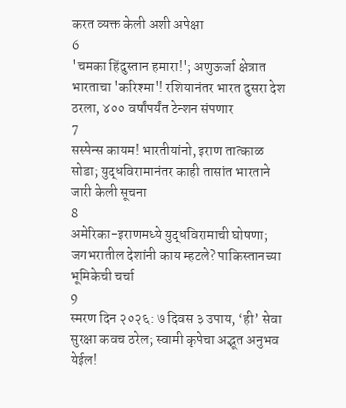करत व्यक्त केली अशी अपेक्षा
6
'चमका हिंदुस्तान हमारा!'; अणुऊर्जा क्षेत्रात भारताचा 'करिश्मा'! रशियानंतर भारत दुसरा देश ठरला, ४०० वर्षांपर्यंत टेन्शन संपणार
7
सस्पेन्स कायम! भारतीयांनो, इराण तात्काळ सोडा; युद्धविरामानंतर काही तासांत भारताने जारी केली सूचना
8
अमेरिका-इराणमध्ये युद्धविरामाची घोषणा; जगभरातील देशांनी काय म्हटले? पाकिस्तानच्या भूमिकेची चर्चा
9
स्मरण दिन २०२६: ७ दिवस ३ उपाय, ‘ही’ सेवा सुरक्षा कवच ठरेल; स्वामी कृपेचा अद्भूत अनुभव येईल!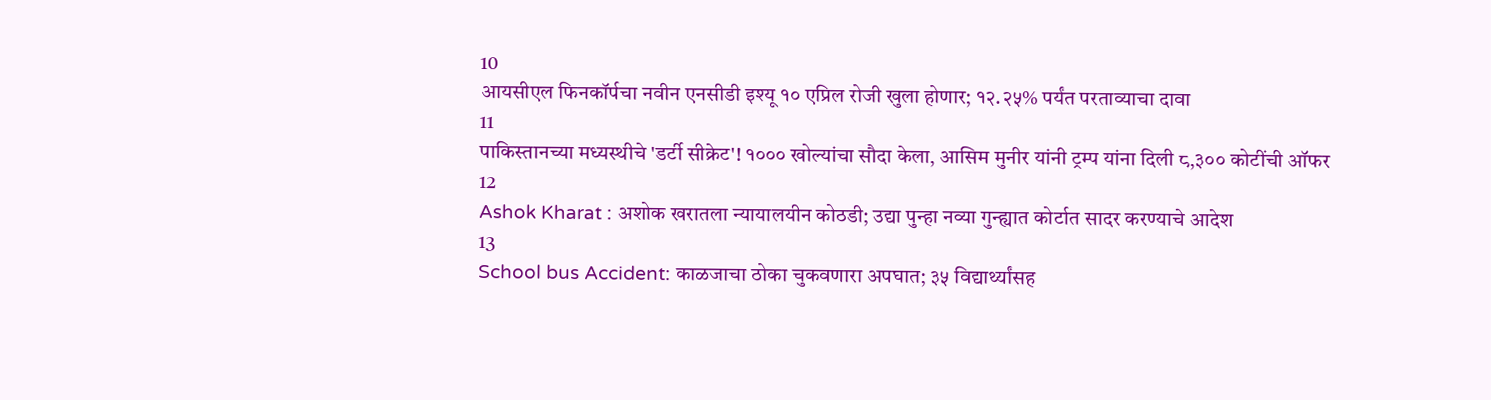10
आयसीएल फिनकॉर्पचा नवीन एनसीडी इश्यू १० एप्रिल रोजी खुला होणार; १२.२५% पर्यंत परताव्याचा दावा
11
पाकिस्तानच्या मध्यस्थीचे 'डर्टी सीक्रेट'! १००० खोल्यांचा सौदा केला, आसिम मुनीर यांनी ट्रम्प यांना दिली ८,३०० कोटींची ऑफर
12
Ashok Kharat : अशोक खरातला न्यायालयीन कोठडी; उद्या पुन्हा नव्या गुन्ह्यात कोर्टात सादर करण्याचे आदेश
13
School bus Accident: काळजाचा ठोका चुकवणारा अपघात; ३५ विद्यार्थ्यांसह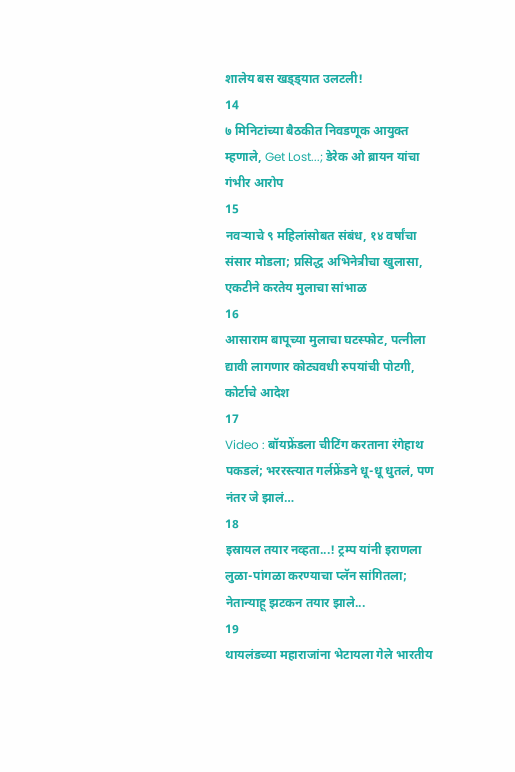शालेय बस खड्ड्यात उलटली!
14
७ मिनिटांच्या बैठकीत निवडणूक आयुक्त म्हणाले, Get Lost...; डेरेक ओ ब्रायन यांचा गंभीर आरोप
15
नवऱ्याचे ९ महिलांसोबत संबंध, १४ वर्षांचा संसार मोडला; प्रसिद्ध अभिनेत्रीचा खुलासा, एकटीने करतेय मुलाचा सांभाळ
16
आसाराम बापूच्या मुलाचा घटस्फोट, पत्नीला द्यावी लागणार कोट्यवधी रुपयांची पोटगी, कोर्टाचे आदेश
17
Video : बॉयफ्रेंडला चीटिंग करताना रंगेहाथ पकडलं; भररस्त्यात गर्लफ्रेंडने धू-धू धुतलं, पण नंतर जे झालं…
18
इस्रायल तयार नव्हता...! ट्रम्प यांनी इराणला लुळा-पांगळा करण्याचा प्लॅन सांगितला; नेतान्याहू झटकन तयार झाले...
19
थायलंडच्या महाराजांना भेटायला गेले भारतीय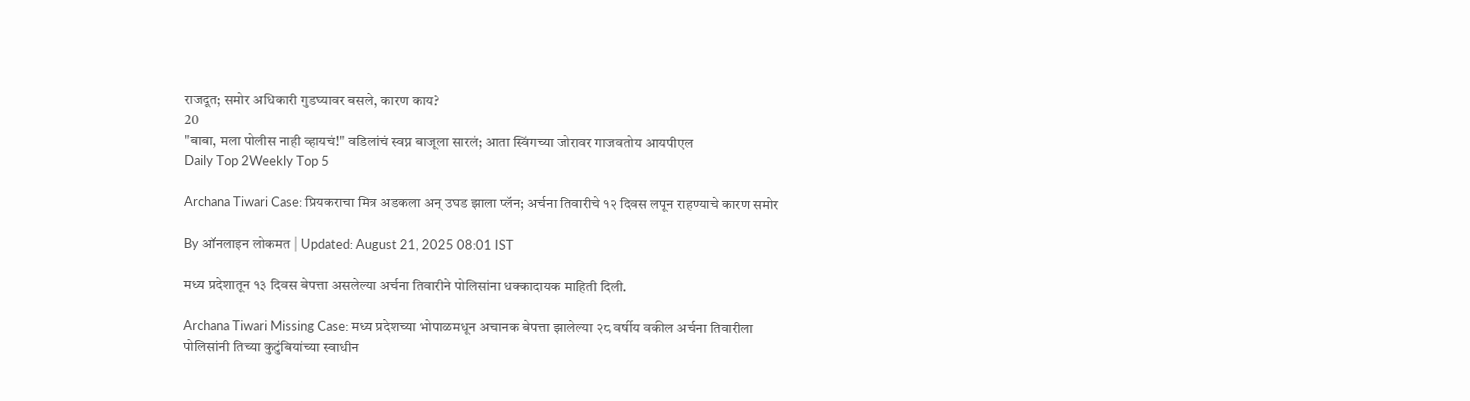राजदूत; समोर अधिकारी गुडघ्यावर बसले, कारण काय?
20
"बाबा, मला पोलीस नाही व्हायचं!" वडिलांचं स्वप्न बाजूला सारलं; आता स्विंगच्या जोरावर गाजवतोय आयपीएल
Daily Top 2Weekly Top 5

Archana Tiwari Case: प्रियकराचा मित्र अडकला अन् उघड झाला प्लॅन; अर्चना तिवारीचे १२ दिवस लपून राहण्याचे कारण समोर

By ऑनलाइन लोकमत | Updated: August 21, 2025 08:01 IST

मध्य प्रदेशातून १३ दिवस बेपत्ता असलेल्या अर्चना तिवारीने पोलिसांना धक्कादायक माहिती दिली.

Archana Tiwari Missing Case: मध्य प्रदेशच्या भोपाळमधून अचानक बेपत्ता झालेल्या २८ वर्षीय वकील अर्चना तिवारीला पोलिसांनी तिच्या कुटुंबियांच्या स्वाधीन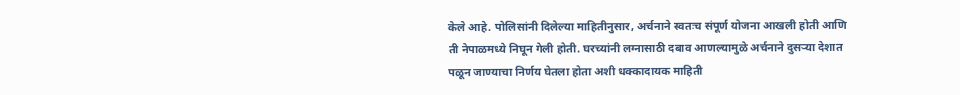केले आहे. पोलिसांनी दिलेल्या माहितीनुसार, अर्चनाने स्वतःच संपूर्ण योजना आखली होती आणि ती नेपाळमध्ये निघून गेली होती. घरच्यांनी लग्नासाठी दबाव आणल्यामुळे अर्चनाने दुसऱ्या देशात पळून जाण्याचा निर्णय घेतला होता अशी धक्कादायक माहिती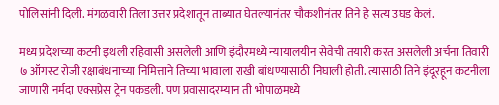पोलिसांनी दिली. मंगळवारी तिला उत्तर प्रदेशातून ताब्यात घेतल्यानंतर चौकशीनंतर तिने हे सत्य उघड केलं.

मध्य प्रदेशच्या कटनी इथली रहिवासी असलेली आणि इंदौरमध्ये न्यायालयीन सेवेची तयारी करत असलेली अर्चना तिवारी ७ ऑगस्ट रोजी रक्षाबंधनाच्या निमित्ताने तिच्या भावाला राखी बांधण्यासाठी निघाली होती. त्यासाठी तिने इंदूरहून कटनीला जाणारी नर्मदा एक्सप्रेस ट्रेन पकडली. पण प्रवासादरम्यान ती भोपाळमध्ये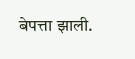बेपत्ता झाली.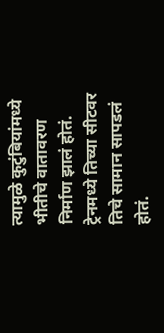त्यामुळे कुटुंबियांमध्ये भीतीचे वातावरण निर्माण झालं होतं. ट्रेनमध्ये तिच्या सीटवर तिचे सामान सापडलं होतं.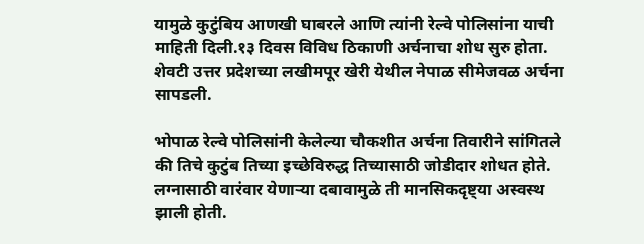यामुळे कुटुंबिय आणखी घाबरले आणि त्यांनी रेल्वे पोलिसांना याची माहिती दिली.१३ दिवस विविध ठिकाणी अर्चनाचा शोध सुरु होता. शेवटी उत्तर प्रदेशच्या लखीमपूर खेरी येथील नेपाळ सीमेजवळ अर्चना सापडली.

भोपाळ रेल्वे पोलिसांनी केलेल्या चौकशीत अर्चना तिवारीने सांगितले की तिचे कुटुंब तिच्या इच्छेविरुद्ध तिच्यासाठी जोडीदार शोधत होते. लग्नासाठी वारंवार येणाऱ्या दबावामुळे ती मानसिकदृष्ट्या अस्वस्थ झाली होती.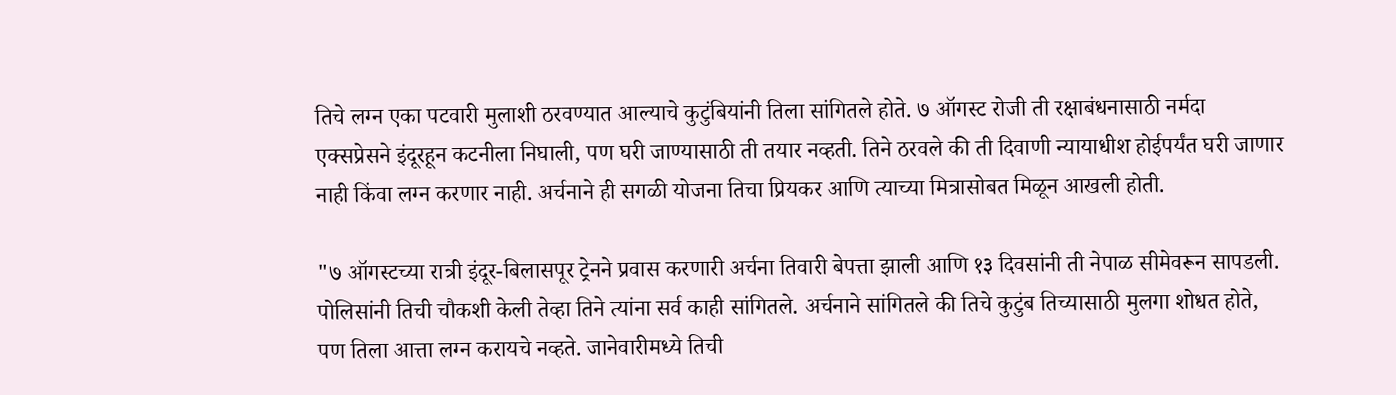तिचे लग्न एका पटवारी मुलाशी ठरवण्यात आल्याचे कुटुंबियांनी तिला सांगितले होते. ७ ऑगस्ट रोजी ती रक्षाबंधनासाठी नर्मदा एक्सप्रेसने इंदूरहून कटनीला निघाली, पण घरी जाण्यासाठी ती तयार नव्हती. तिने ठरवले की ती दिवाणी न्यायाधीश होईपर्यंत घरी जाणार नाही किंवा लग्न करणार नाही. अर्चनाने ही सगळी योजना तिचा प्रियकर आणि त्याच्या मित्रासोबत मिळून आखली होती.

"७ ऑगस्टच्या रात्री इंदूर-बिलासपूर ट्रेनने प्रवास करणारी अर्चना तिवारी बेपत्ता झाली आणि १३ दिवसांनी ती नेपाळ सीमेवरून सापडली. पोलिसांनी तिची चौकशी केली तेव्हा तिने त्यांना सर्व काही सांगितले. अर्चनाने सांगितले की तिचे कुटुंब तिच्यासाठी मुलगा शोधत होते, पण तिला आत्ता लग्न करायचे नव्हते. जानेवारीमध्ये तिची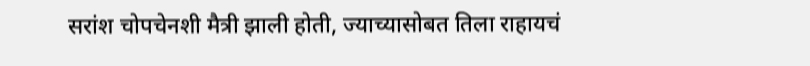सरांश चोपचेनशी मैत्री झाली होती, ज्याच्यासोबत तिला राहायचं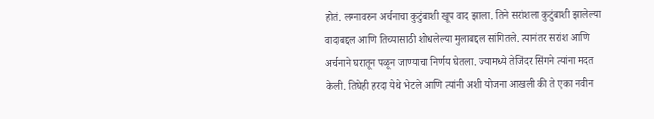होतं. लग्नावरुन अर्चनाचा कुटुंबाशी खूप वाद झाला. तिने सरांशला कुटुंबाशी झालेल्या वादाबद्दल आणि तिच्यासाठी शोधलेल्या मुलाबद्दल सांगितले. त्यानंतर सरांश आणि अर्चनाने घरातून पळून जाण्याचा निर्णय घेतला. ज्यामध्ये तेजिंदर सिंगने त्यांना मदत  केली. तिघेही हरदा येथे भेटले आणि त्यांनी अशी योजना आखली की ते एका नवीन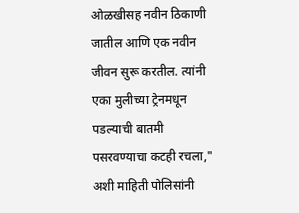ओळखीसह नवीन ठिकाणी जातील आणि एक नवीन जीवन सुरू करतील. त्यांनी एका मुलीच्या ट्रेनमधून पडल्याची बातमी पसरवण्याचा कटही रचला," अशी माहिती पोलिसांनी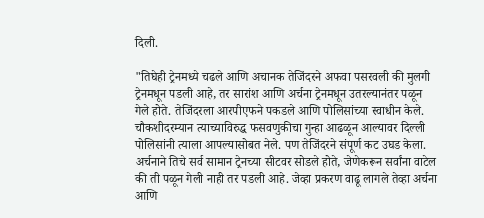दिली.

"तिघेही ट्रेनमध्ये चढले आणि अचानक तेजिंदरने अफवा पसरवली की मुलगी ट्रेनमधून पडली आहे, तर सारांश आणि अर्चना ट्रेनमधून उतरल्यानंतर पळून गेले होते. तेजिंदरला आरपीएफने पकडले आणि पोलिसांच्या स्वाधीन केले. चौकशीदरम्यान त्याच्याविरुद्ध फसवणुकीचा गुन्हा आढळून आल्यावर दिल्ली पोलिसांनी त्याला आपल्यासोबत नेले. पण तेजिंदरने संपूर्ण कट उघड केला. अर्चनाने तिचे सर्व सामान ट्रेनच्या सीटवर सोडले होते, जेणेकरून सर्वांना वाटेल की ती पळून गेली नाही तर पडली आहे. जेव्हा प्रकरण वाढू लागले तेव्हा अर्चना आणि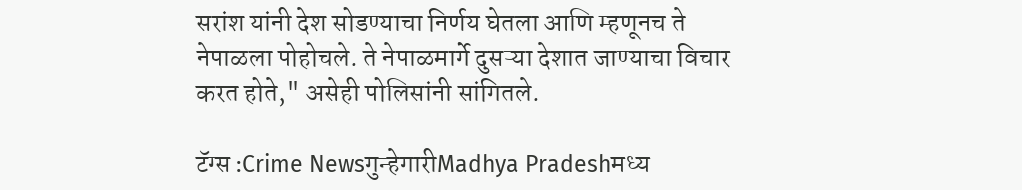सरांश यांनी देश सोडण्याचा निर्णय घेतला आणि म्हणूनच ते नेपाळला पोहोचले. ते नेपाळमार्गे दुसऱ्या देशात जाण्याचा विचार करत होते," असेही पोलिसांनी सांगितले.

टॅग्स :Crime Newsगुन्हेगारीMadhya Pradeshमध्य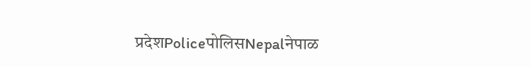प्रदेशPoliceपोलिसNepalनेपाळ